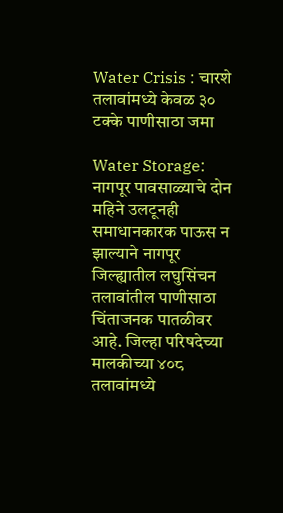Water Crisis : चारशे तलावांमध्ये केवळ ३० टक्के पाणीसाठा जमा

Water Storage: नागपूर पावसाळ्याचे दोन महिने उलटूनही समाधानकारक पाऊस न झाल्याने नागपूर जिल्ह्यातील लघुसिंचन तलावांतील पाणीसाठा चिंताजनक पातळीवर आहे. जिल्हा परिषदेच्या मालकीच्या ४०८ तलावांमध्ये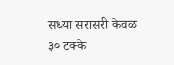सध्या सरासरी केवळ ३० टक्के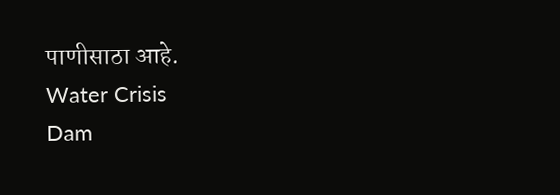पाणीसाठा आहे.
Water Crisis
Dam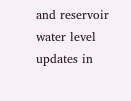and reservoir water level updates in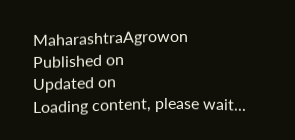MaharashtraAgrowon
Published on
Updated on
Loading content, please wait...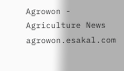Agrowon - Agriculture News
agrowon.esakal.com